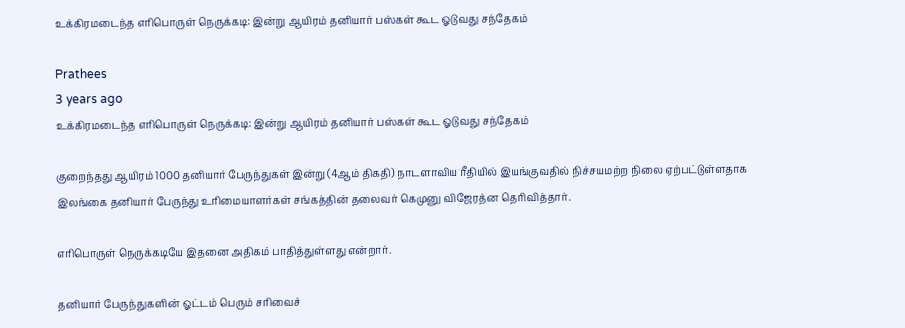உக்கிரமடைந்த எரிபொருள் நெருக்கடி: இன்று ஆயிரம் தனியார் பஸ்கள் கூட ஓடுவது சந்தேகம்

Prathees
3 years ago
உக்கிரமடைந்த எரிபொருள் நெருக்கடி: இன்று ஆயிரம் தனியார் பஸ்கள் கூட ஓடுவது சந்தேகம்

குறைந்தது ஆயிரம் 1000 தனியார் பேருந்துகள் இன்று (4ஆம் திகதி) நாடளாவிய ரீதியில் இயங்குவதில் நிச்சயமற்ற நிலை ஏற்பட்டுள்ளதாக இலங்கை தனியார் பேருந்து உரிமையாளர்கள் சங்கத்தின் தலைவர் கெமுனு விஜேரத்ன தெரிவித்தார்.

எரிபொருள் நெருக்கடியே இதனை அதிகம் பாதித்துள்ளது என்றார்.

தனியார் பேருந்துகளின் ஓட்டம் பெரும் சரிவைச்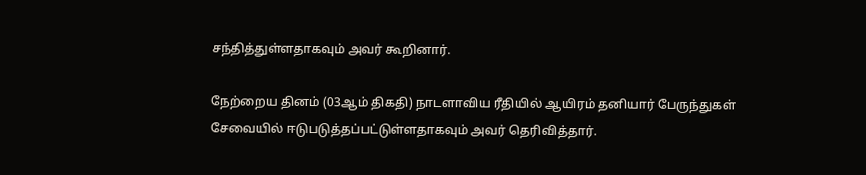சந்தித்துள்ளதாகவும் அவர் கூறினார்.

நேற்றைய தினம் (03ஆம் திகதி) நாடளாவிய ரீதியில் ஆயிரம் தனியார் பேருந்துகள் சேவையில் ஈடுபடுத்தப்பட்டுள்ளதாகவும் அவர் தெரிவித்தார்.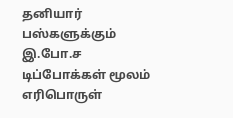தனியார் பஸ்களுக்கும் இ.போ.ச டிப்போக்கள் மூலம் எரிபொருள்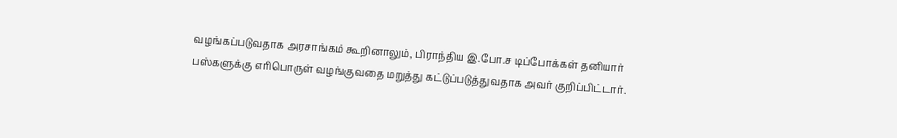வழங்கப்படுவதாக அரசாங்கம் கூறினாலும், பிராந்திய இ.போ.ச டிப்போக்கள் தனியார் பஸ்களுக்கு எரிபொருள் வழங்குவதை மறுத்து கட்டுப்படுத்துவதாக அவர் குறிப்பிட்டார்.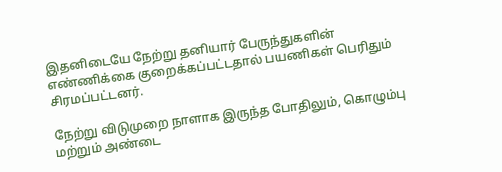இதனிடையே நேற்று தனியார் பேருந்துகளின் எண்ணிக்கை குறைக்கப்பட்டதால் பயணிகள் பெரிதும் சிரமப்பட்டனர்.

நேற்று விடுமுறை நாளாக இருந்த போதிலும், கொழும்பு மற்றும் அண்டை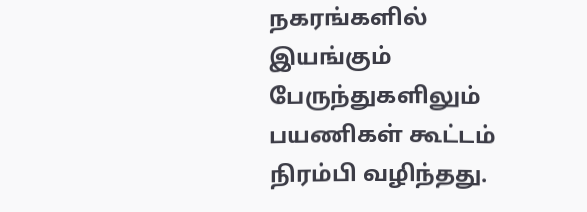நகரங்களில் இயங்கும் பேருந்துகளிலும் பயணிகள் கூட்டம் நிரம்பி வழிந்தது.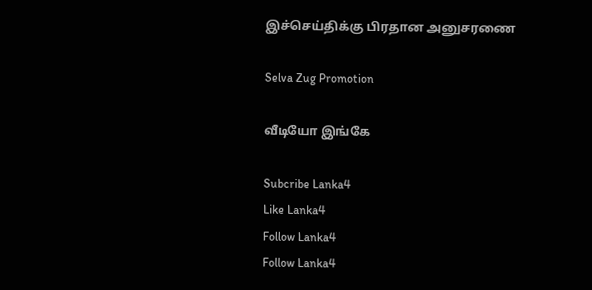இச்செய்திக்கு பிரதான அனுசரணை

Selva Zug Promotion

வீடியோ இங்கே

Subcribe Lanka4
Like Lanka4
Follow Lanka4
Follow Lanka4